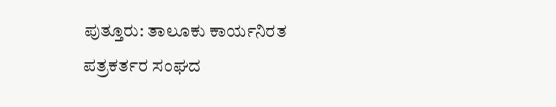ಪುತ್ತೂರು: ತಾಲೂಕು ಕಾರ್ಯನಿರತ ಪತ್ರಕರ್ತರ ಸಂಘದ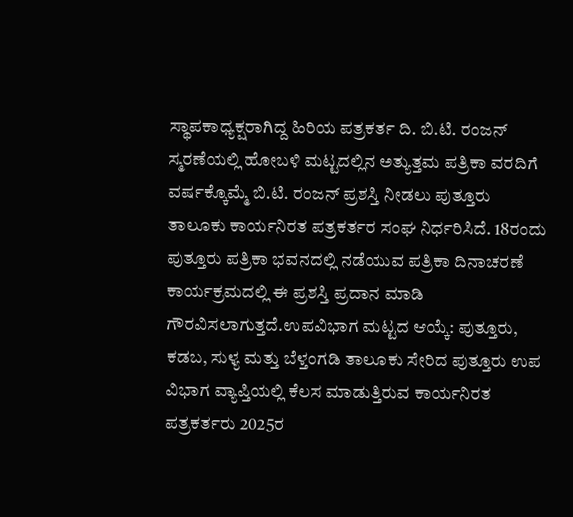ಸ್ಥಾಪಕಾಧ್ಯಕ್ಷರಾಗಿದ್ದ ಹಿರಿಯ ಪತ್ರಕರ್ತ ದಿ. ಬಿ.ಟಿ. ರಂಜನ್ ಸ್ಮರಣೆಯಲ್ಲಿ ಹೋಬಳಿ ಮಟ್ಟದಲ್ಲಿನ ಅತ್ಯುತ್ತಮ ಪತ್ರಿಕಾ ವರದಿಗೆ ವರ್ಷಕ್ಕೊಮ್ಮೆ ಬಿ.ಟಿ. ರಂಜನ್ ಪ್ರಶಸ್ತಿ ನೀಡಲು ಪುತ್ತೂರು ತಾಲೂಕು ಕಾರ್ಯನಿರತ ಪತ್ರಕರ್ತರ ಸಂಘ ನಿರ್ಧರಿಸಿದೆ. 18ರಂದು ಪುತ್ತೂರು ಪತ್ರಿಕಾ ಭವನದಲ್ಲಿ ನಡೆಯುವ ಪತ್ರಿಕಾ ದಿನಾಚರಣೆ ಕಾರ್ಯಕ್ರಮದಲ್ಲಿ ಈ ಪ್ರಶಸ್ತಿ ಪ್ರದಾನ ಮಾಡಿ ಗೌರವಿಸಲಾಗುತ್ತದೆ.ಉಪವಿಭಾಗ ಮಟ್ಟದ ಆಯ್ಕೆ: ಪುತ್ತೂರು, ಕಡಬ, ಸುಳ್ಯ ಮತ್ತು ಬೆಳ್ತಂಗಡಿ ತಾಲೂಕು ಸೇರಿದ ಪುತ್ತೂರು ಉಪ ವಿಭಾಗ ವ್ಯಾಪ್ತಿಯಲ್ಲಿ ಕೆಲಸ ಮಾಡುತ್ತಿರುವ ಕಾರ್ಯನಿರತ ಪತ್ರಕರ್ತರು 2025ರ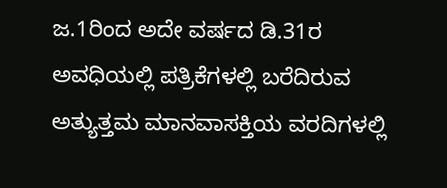ಜ.1ರಿಂದ ಅದೇ ವರ್ಷದ ಡಿ.31ರ ಅವಧಿಯಲ್ಲಿ ಪತ್ರಿಕೆಗಳಲ್ಲಿ ಬರೆದಿರುವ ಅತ್ಯುತ್ತಮ ಮಾನವಾಸಕ್ತಿಯ ವರದಿಗಳಲ್ಲಿ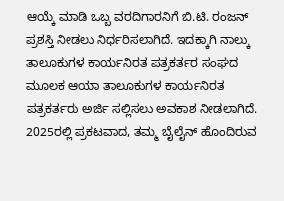ಆಯ್ಕೆ ಮಾಡಿ ಒಬ್ಬ ವರದಿಗಾರನಿಗೆ ಬಿ.ಟಿ. ರಂಜನ್ ಪ್ರಶಸ್ತಿ ನೀಡಲು ನಿರ್ಧರಿಸಲಾಗಿದೆ. ಇದಕ್ಕಾಗಿ ನಾಲ್ಕು ತಾಲೂಕುಗಳ ಕಾರ್ಯನಿರತ ಪತ್ರಕರ್ತರ ಸಂಘದ ಮೂಲಕ ಆಯಾ ತಾಲೂಕುಗಳ ಕಾರ್ಯನಿರತ ಪತ್ರಕರ್ತರು ಅರ್ಜಿ ಸಲ್ಲಿಸಲು ಅವಕಾಶ ನೀಡಲಾಗಿದೆ. 2025ರಲ್ಲಿ ಪ್ರಕಟವಾದ, ತಮ್ಮ ಬೈಲೈನ್ ಹೊಂದಿರುವ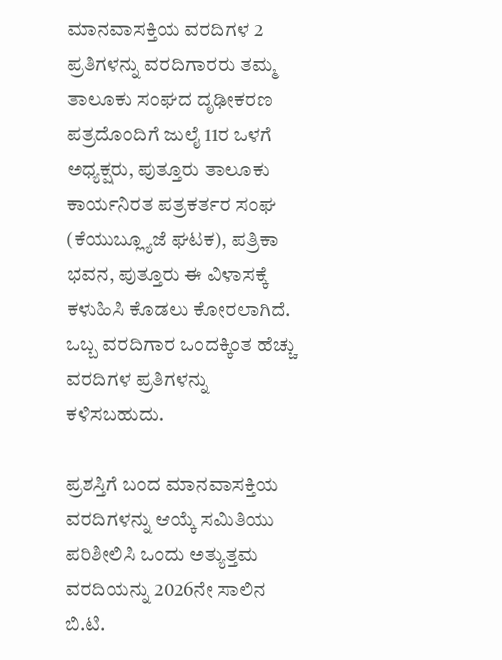ಮಾನವಾಸಕ್ತಿಯ ವರದಿಗಳ 2 ಪ್ರತಿಗಳನ್ನು ವರದಿಗಾರರು ತಮ್ಮ ತಾಲೂಕು ಸಂಘದ ದೃಢೀಕರಣ ಪತ್ರದೊಂದಿಗೆ ಜುಲೈ 11ರ ಒಳಗೆ ಅಧ್ಯಕ್ಷರು, ಪುತ್ತೂರು ತಾಲೂಕು ಕಾರ್ಯನಿರತ ಪತ್ರಕರ್ತರ ಸಂಘ (ಕೆಯುಬ್ಲ್ಯೂಜೆ ಘಟಕ), ಪತ್ರಿಕಾ ಭವನ, ಪುತ್ತೂರು ಈ ವಿಳಾಸಕ್ಕೆ ಕಳುಹಿಸಿ ಕೊಡಲು ಕೋರಲಾಗಿದೆ. ಒಬ್ಬ ವರದಿಗಾರ ಒಂದಕ್ಕಿಂತ ಹೆಚ್ಚು ವರದಿಗಳ ಪ್ರತಿಗಳನ್ನು ಕಳಿಸಬಹುದು.

ಪ್ರಶಸ್ತಿಗೆ ಬಂದ ಮಾನವಾಸಕ್ತಿಯ ವರದಿಗಳನ್ನು ಆಯ್ಕೆ ಸಮಿತಿಯು ಪರಿಶೀಲಿಸಿ ಒಂದು ಅತ್ಯುತ್ತಮ ವರದಿಯನ್ನು 2026ನೇ ಸಾಲಿನ ಬಿ.ಟಿ.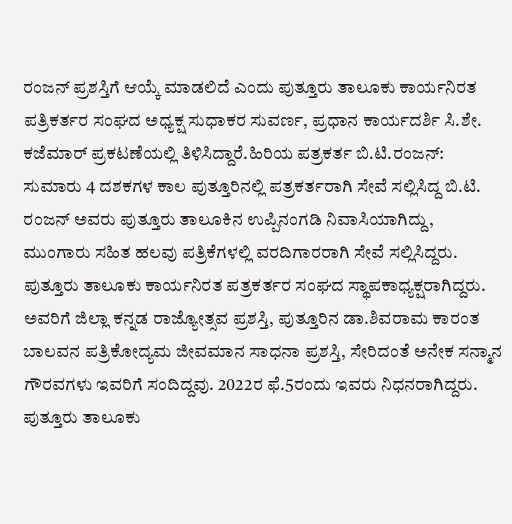ರಂಜನ್ ಪ್ರಶಸ್ತಿಗೆ ಆಯ್ಕೆ ಮಾಡಲಿದೆ ಎಂದು ಪುತ್ತೂರು ತಾಲೂಕು ಕಾರ್ಯನಿರತ ಪತ್ರಿಕರ್ತರ ಸಂಘದ ಅಧ್ಯಕ್ಷ ಸುಧಾಕರ ಸುವರ್ಣ, ಪ್ರಧಾನ ಕಾರ್ಯದರ್ಶಿ ಸಿ.ಶೇ. ಕಜೆಮಾರ್ ಪ್ರಕಟಣೆಯಲ್ಲಿ ತಿಳಿಸಿದ್ದಾರೆ.ಹಿರಿಯ ಪತ್ರಕರ್ತ ಬಿ.ಟಿ.ರಂಜನ್: ಸುಮಾರು 4 ದಶಕಗಳ ಕಾಲ ಪುತ್ತೂರಿನಲ್ಲಿ ಪತ್ರಕರ್ತರಾಗಿ ಸೇವೆ ಸಲ್ಲಿಸಿದ್ದ ಬಿ.ಟಿ. ರಂಜನ್ ಅವರು ಪುತ್ತೂರು ತಾಲೂಕಿನ ಉಪ್ಪಿನಂಗಡಿ ನಿವಾಸಿಯಾಗಿದ್ದು, ಮುಂಗಾರು ಸಹಿತ ಹಲವು ಪತ್ರಿಕೆಗಳಲ್ಲಿ ವರದಿಗಾರರಾಗಿ ಸೇವೆ ಸಲ್ಲಿಸಿದ್ದರು. ಪುತ್ತೂರು ತಾಲೂಕು ಕಾರ್ಯನಿರತ ಪತ್ರಕರ್ತರ ಸಂಘದ ಸ್ಥಾಪಕಾಧ್ಯಕ್ಷರಾಗಿದ್ದರು. ಅವರಿಗೆ ಜಿಲ್ಲಾ ಕನ್ನಡ ರಾಜ್ಯೋತ್ಸವ ಪ್ರಶಸ್ತಿ, ಪುತ್ತೂರಿನ ಡಾ.ಶಿವರಾಮ ಕಾರಂತ ಬಾಲವನ ಪತ್ರಿಕೋದ್ಯಮ ಜೀವಮಾನ ಸಾಧನಾ ಪ್ರಶಸ್ತಿ, ಸೇರಿದಂತೆ ಅನೇಕ ಸನ್ಮಾನ ಗೌರವಗಳು ಇವರಿಗೆ ಸಂದಿದ್ದವು. 2022ರ ಫೆ.5ರಂದು ಇವರು ನಿಧನರಾಗಿದ್ದರು. ಪುತ್ತೂರು ತಾಲೂಕು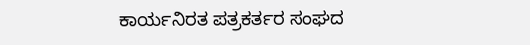ಕಾರ್ಯನಿರತ ಪತ್ರಕರ್ತರ ಸಂಘದ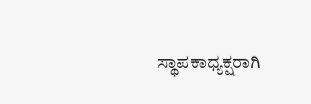ಸ್ಥಾಪಕಾಧ್ಯಕ್ಷರಾಗಿ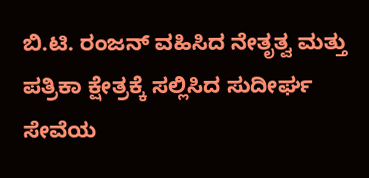ಬಿ.ಟಿ. ರಂಜನ್ ವಹಿಸಿದ ನೇತೃತ್ವ ಮತ್ತು ಪತ್ರಿಕಾ ಕ್ಷೇತ್ರಕ್ಕೆ ಸಲ್ಲಿಸಿದ ಸುದೀರ್ಘ ಸೇವೆಯ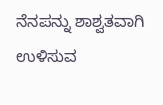ನೆನಪನ್ನು ಶಾಶ್ವತವಾಗಿ ಉಳಿಸುವ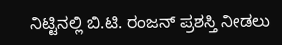ನಿಟ್ಟಿನಲ್ಲಿ ಬಿ.ಟಿ. ರಂಜನ್ ಪ್ರಶಸ್ತಿ ನೀಡಲು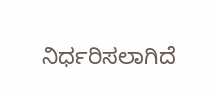ನಿರ್ಧರಿಸಲಾಗಿದೆ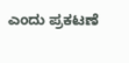ಎಂದು ಪ್ರಕಟಣೆ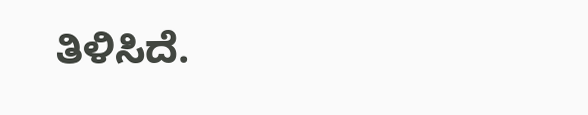ತಿಳಿಸಿದೆ.